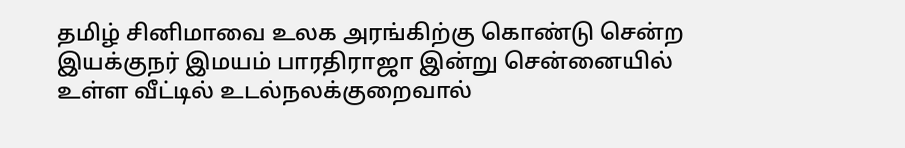தமிழ் சினிமாவை உலக அரங்கிற்கு கொண்டு சென்ற இயக்குநர் இமயம் பாரதிராஜா இன்று சென்னையில் உள்ள வீட்டில் உடல்நலக்குறைவால்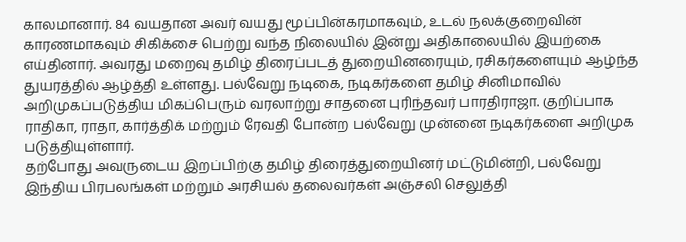காலமானார். 84 வயதான அவர் வயது மூப்பின்கரமாகவும், உடல் நலக்குறைவின் காரணமாகவும் சிகிக்சை பெற்று வந்த நிலையில் இன்று அதிகாலையில் இயற்கை எய்தினார். அவரது மறைவு தமிழ் திரைப்படத் துறையினரையும், ரசிகர்களையும் ஆழ்ந்த துயரத்தில் ஆழ்த்தி உள்ளது. பல்வேறு நடிகை, நடிகர்களை தமிழ் சினிமாவில் அறிமுகப்படுத்திய மிகப்பெரும் வரலாற்று சாதனை புரிந்தவர் பாரதிராஜா. குறிப்பாக ராதிகா, ராதா, கார்த்திக் மற்றும் ரேவதி போன்ற பல்வேறு முன்னை நடிகர்களை அறிமுக படுத்தியுள்ளார்.
தற்போது அவருடைய இறப்பிற்கு தமிழ் திரைத்துறையினர் மட்டுமின்றி, பல்வேறு இந்திய பிரபலங்கள் மற்றும் அரசியல் தலைவர்கள் அஞ்சலி செலுத்தி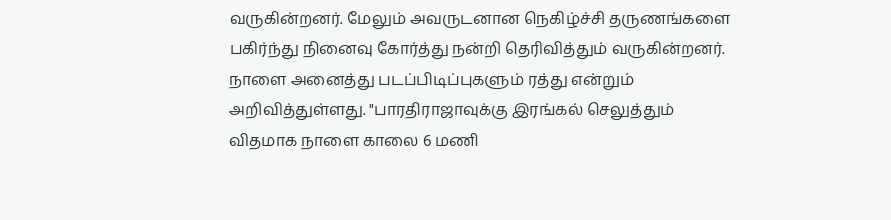வருகின்றனர். மேலும் அவருடனான நெகிழ்ச்சி தருணங்களை பகிர்ந்து நினைவு கோர்த்து நன்றி தெரிவித்தும் வருகின்றனர். நாளை அனைத்து படப்பிடிப்புகளும் ரத்து என்றும் அறிவித்துள்ளது. "பாரதிராஜாவுக்கு இரங்கல் செலுத்தும் விதமாக நாளை காலை 6 மணி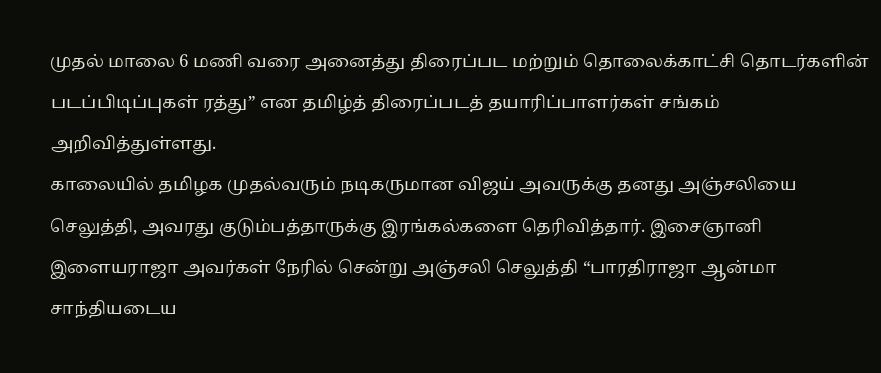முதல் மாலை 6 மணி வரை அனைத்து திரைப்பட மற்றும் தொலைக்காட்சி தொடர்களின் படப்பிடிப்புகள் ரத்து” என தமிழ்த் திரைப்படத் தயாரிப்பாளர்கள் சங்கம் அறிவித்துள்ளது.
காலையில் தமிழக முதல்வரும் நடிகருமான விஜய் அவருக்கு தனது அஞ்சலியை செலுத்தி, அவரது குடும்பத்தாருக்கு இரங்கல்களை தெரிவித்தார். இசைஞானி இளையராஜா அவர்கள் நேரில் சென்று அஞ்சலி செலுத்தி “பாரதிராஜா ஆன்மா சாந்தியடைய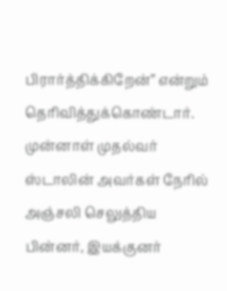பிரார்த்திக்கிறேன்” என்றும் தெரிவித்துக்கொண்டார். முன்னாள் முதல்வர் ஸ்டாலின் அவர்கள் நேரில் அஞ்சலி செலுத்திய பின்னர், இயக்குனர்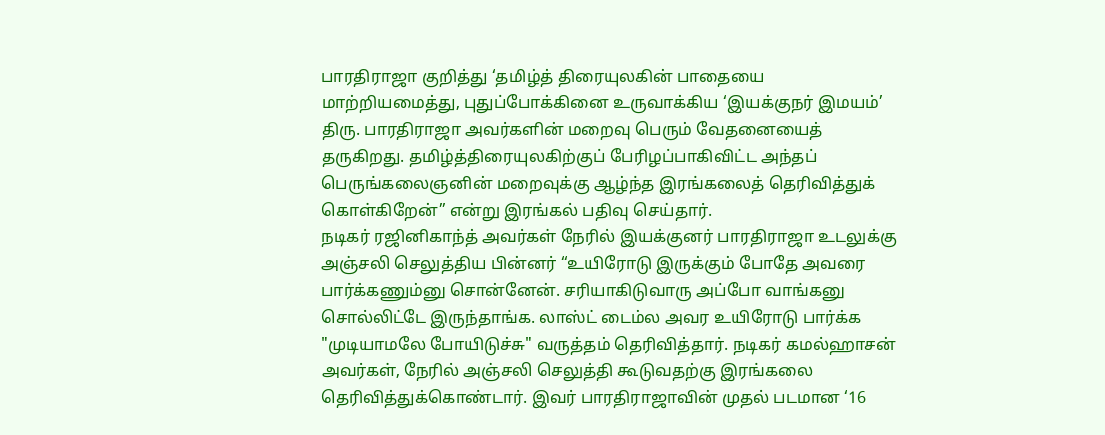பாரதிராஜா குறித்து ‘தமிழ்த் திரையுலகின் பாதையை மாற்றியமைத்து, புதுப்போக்கினை உருவாக்கிய ‘இயக்குநர் இமயம்’ திரு. பாரதிராஜா அவர்களின் மறைவு பெரும் வேதனையைத் தருகிறது. தமிழ்த்திரையுலகிற்குப் பேரிழப்பாகிவிட்ட அந்தப் பெருங்கலைஞனின் மறைவுக்கு ஆழ்ந்த இரங்கலைத் தெரிவித்துக் கொள்கிறேன்” என்று இரங்கல் பதிவு செய்தார்.
நடிகர் ரஜினிகாந்த் அவர்கள் நேரில் இயக்குனர் பாரதிராஜா உடலுக்கு அஞ்சலி செலுத்திய பின்னர் “உயிரோடு இருக்கும் போதே அவரை பார்க்கணும்னு சொன்னேன். சரியாகிடுவாரு அப்போ வாங்கனு சொல்லிட்டே இருந்தாங்க. லாஸ்ட் டைம்ல அவர உயிரோடு பார்க்க "முடியாமலே போயிடுச்சு" வருத்தம் தெரிவித்தார். நடிகர் கமல்ஹாசன் அவர்கள், நேரில் அஞ்சலி செலுத்தி கூடுவதற்கு இரங்கலை தெரிவித்துக்கொண்டார். இவர் பாரதிராஜாவின் முதல் படமான ‘16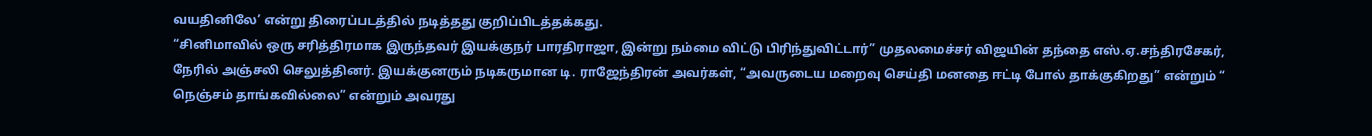வயதினிலே’ என்று திரைப்படத்தில் நடித்தது குறிப்பிடத்தக்கது.
“சினிமாவில் ஒரு சரித்திரமாக இருந்தவர் இயக்குநர் பாரதிராஜா, இன்று நம்மை விட்டு பிரிந்துவிட்டார்” முதலமைச்சர் விஜயின் தந்தை எஸ்.ஏ.சந்திரசேகர், நேரில் அஞ்சலி செலுத்தினர். இயக்குனரும் நடிகருமான டி. ராஜேந்திரன் அவர்கள், “அவருடைய மறைவு செய்தி மனதை ஈட்டி போல் தாக்குகிறது” என்றும் “ நெஞ்சம் தாங்கவில்லை” என்றும் அவரது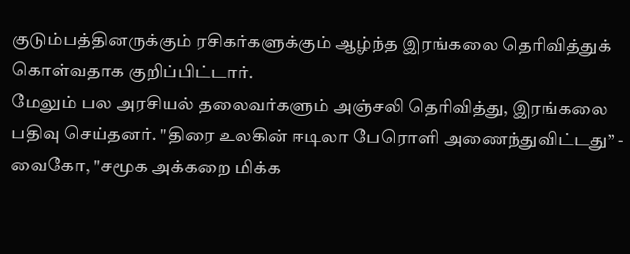குடும்பத்தினருக்கும் ரசிகர்களுக்கும் ஆழ்ந்த இரங்கலை தெரிவித்துக் கொள்வதாக குறிப்பிட்டார்.
மேலும் பல அரசியல் தலைவர்களும் அஞ்சலி தெரிவித்து, இரங்கலை பதிவு செய்தனர். "திரை உலகின் ஈடிலா பேரொளி அணைந்துவிட்டது” - வைகோ, "சமூக அக்கறை மிக்க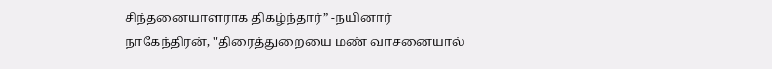சிந்தனையாளராக திகழ்ந்தார்” -நயினார் நாகேந்திரன், "திரைத்துறையை மண் வாசனையால்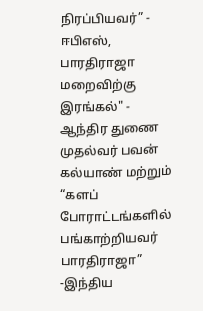நிரப்பியவர்” - ஈபிஎஸ், பாரதிராஜா மறைவிற்கு இரங்கல்" - ஆந்திர துணை முதல்வர் பவன் கல்யாண் மற்றும் “களப் போராட்டங்களில் பங்காற்றியவர் பாரதிராஜா” -இந்திய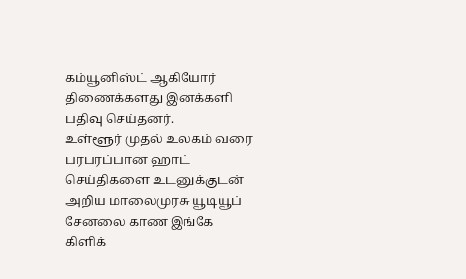கம்யூனிஸ்ட் ஆகியோர் திணைக்களது இனக்களி பதிவு செய்தனர்.
உள்ளூர் முதல் உலகம் வரை பரபரப்பான ஹாட் செய்திகளை உடனுக்குடன் அறிய மாலைமுரசு யூடியூப் சேனலை காண இங்கே கிளிக்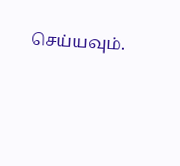செய்யவும்.